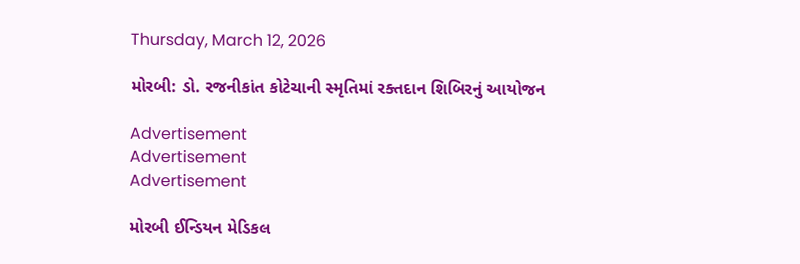Thursday, March 12, 2026

મોરબી: ડો. રજનીકાંત કોટેચાની સ્મૃતિમાં રક્તદાન શિબિરનું આયોજન

Advertisement
Advertisement
Advertisement

મોરબી ઈન્ડિયન મેડિકલ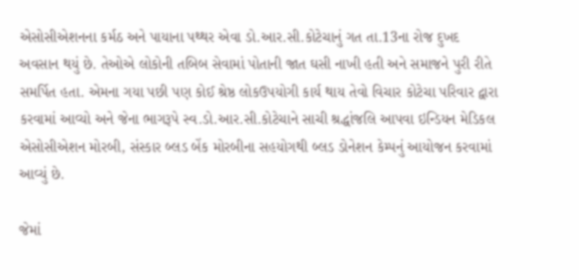એસોસીએશનના કર્મઠ અને પાયાના પથ્થર એવા ડો.આર.સી.કોટેચાનું ગત તા.13ના રોજ દુખદ અવસાન થયું છે. તેઓએ લોકોની તબિબ સેવામાં પોતાની જાત ઘસી નાખી હતી અને સમાજને પુરી રીતે સમર્પિત હતા. એમના ગયા પછી પણ કોઈ શ્રેષ્ઠ લોકઉપયોગી કાર્ય થાય તેવો વિચાર કોટેચા પરિવાર દ્વારા કરવામાં આવ્યો અને જેના ભાગરૂપે સ્વ.ડો.આર.સી.કોટેચાને સાચી શ્રદ્ધાંજલિ આપવા ઇન્ડિયન મેડિકલ એસોસીએશન મોરબી, સંસ્કાર બ્લડ બેંક મોરબીના સહયોગથી બ્લડ ડોનેશન કેમ્પનું આયોજન કરવામાં આવ્યું છે.

જેમાં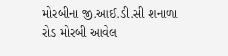મોરબીના જી.આઈ.ડી.સી શનાળા રોડ મોરબી આવેલ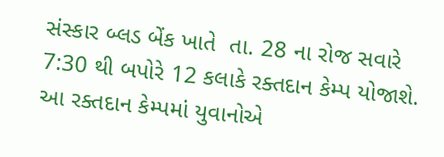સંસ્કાર બ્લડ બેંક ખાતે  તા. 28 ના રોજ સવારે 7:30 થી બપોરે 12 કલાકે રક્તદાન કેમ્પ યોજાશે. આ રક્તદાન કેમ્પમાં યુવાનોએ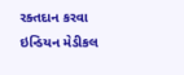રક્તદાન કરવા ઇન્ડિયન મેડીકલ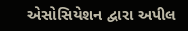એસોસિયેશન દ્વારા અપીલ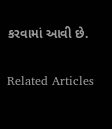કરવામાં આવી છે.

Related Articles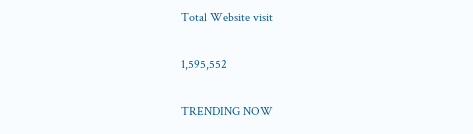Total Website visit

1,595,552

TRENDING NOW